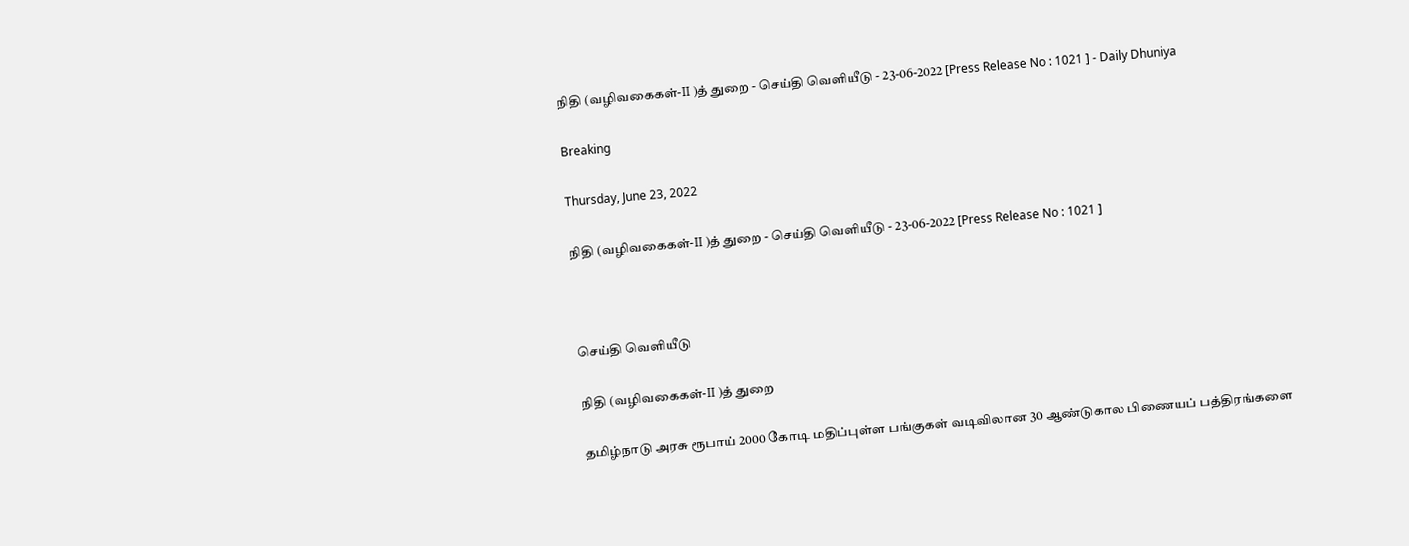நிதி (வழிவகைகள்-II )த் துறை - செய்தி வெளியீடு - 23-06-2022 [Press Release No : 1021 ] - Daily Dhuniya

Breaking

Thursday, June 23, 2022

நிதி (வழிவகைகள்-II )த் துறை - செய்தி வெளியீடு - 23-06-2022 [Press Release No : 1021 ]



செய்தி வெளியீடு

நிதி (வழிவகைகள்-II )த் துறை

தமிழ்நாடு அரசு ரூபாய் 2000 கோடி மதிப்புள்ள பங்குகள் வடிவிலான 30 ஆண்டுகால பிணையப் பத்திரங்களை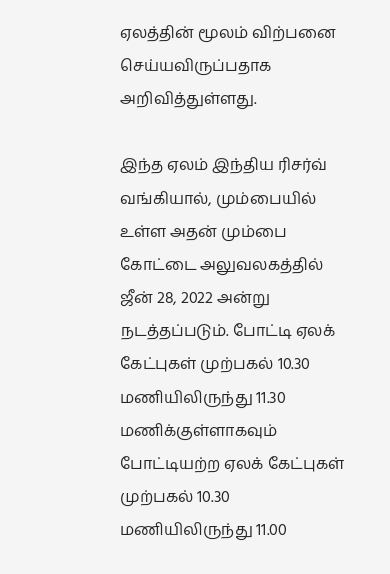ஏலத்தின் மூலம் விற்பனை செய்யவிருப்பதாக அறிவித்துள்ளது.

இந்த ஏலம் இந்திய ரிசர்வ் வங்கியால், மும்பையில் உள்ள அதன் மும்பை கோட்டை அலுவலகத்தில் ஜீன் 28, 2022 அன்று நடத்தப்படும். போட்டி ஏலக் கேட்புகள் முற்பகல் 10.30 மணியிலிருந்து 11.30 மணிக்குள்ளாகவும் போட்டியற்ற ஏலக் கேட்புகள் முற்பகல் 10.30 மணியிலிருந்து 11.00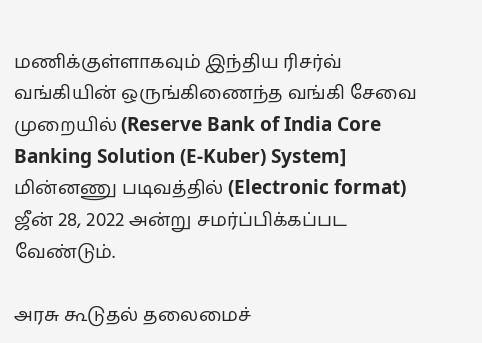மணிக்குள்ளாகவும் இந்திய ரிசர்வ் வங்கியின் ஒருங்கிணைந்த வங்கி சேவை முறையில் (Reserve Bank of India Core Banking Solution (E-Kuber) System] மின்னணு படிவத்தில் (Electronic format) ஜீன் 28, 2022 அன்று சமர்ப்பிக்கப்பட வேண்டும்.

அரசு கூடுதல் தலைமைச்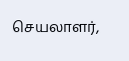செயலாளர்,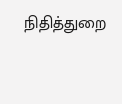நிதித்துறை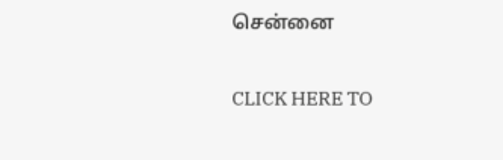சென்னை

CLICK HERE TO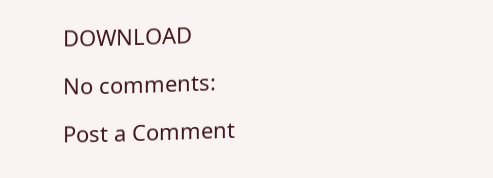DOWNLOAD

No comments:

Post a Comment